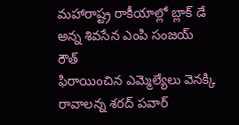మహారాష్ట్ర రాకీయాల్లో బ్లాక్ డే అన్న శివసేన ఎంపి సంజయ్ రౌత్
ఫిరాయించిన ఎమ్మెల్యేలు వెనక్కి రావాలన్న శరద్ పవార్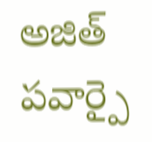అజిత్ పవార్పై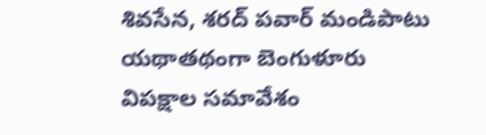శివసేన, శరద్ పవార్ మండిపాటు యథాతథంగా బెంగుళూరు విపక్షాల సమావేశం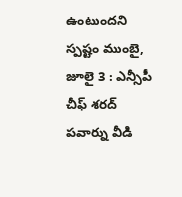ఉంటుందని స్పష్టం ముంబై, జూలై 3 : ఎన్సీపీ చీఫ్ శరద్ పవార్ను వీడి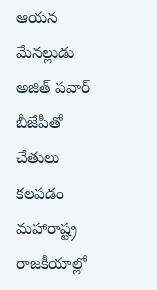ఆయన మేనల్లుడు అజిత్ పవార్ బీజేపీతో చేతులు కలపడం మహారాష్ట్ర రాజకీయాల్లో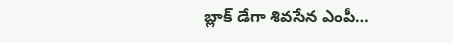బ్లాక్ డేగా శివసేన ఎంపీ…